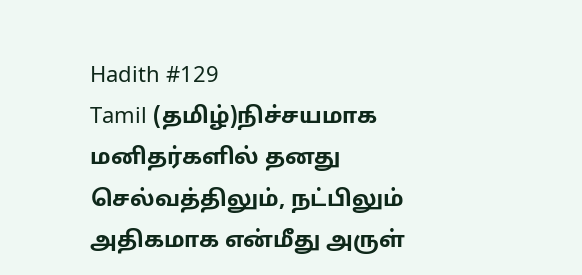Hadith #129
Tamil (தமிழ்)நிச்சயமாக மனிதர்களில் தனது செல்வத்திலும், நட்பிலும் அதிகமாக என்மீது அருள்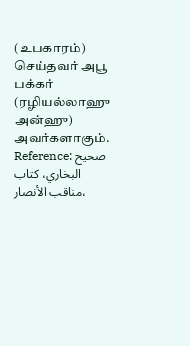(உபகாரம்) செய்தவர் அபூ பக்கர் (ரழியல்லாஹு அன்ஹு) அவர்களாகும்.
Reference: صحيح البخاري، كتاب مناقب الأنصار،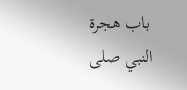باب هجرة النبي صلى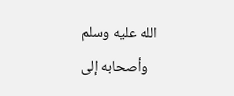الله عليه وسلم وأصحابه إلى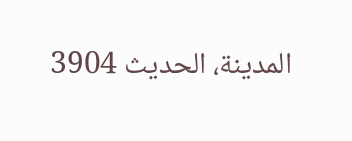المدينة، الحدیث 3904